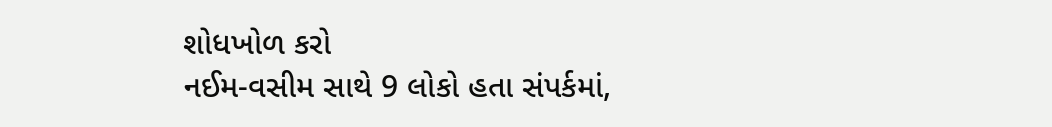શોધખોળ કરો
નઈમ-વસીમ સાથે 9 લોકો હતા સંપર્કમાં,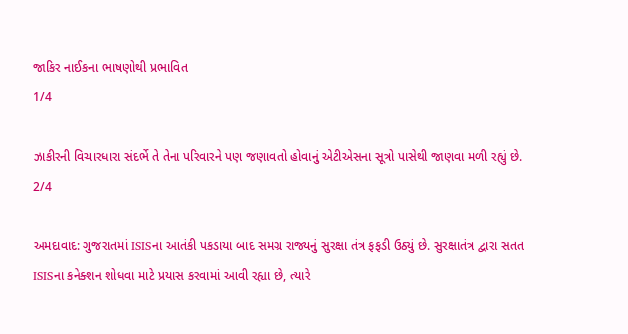જાકિર નાઈકના ભાષણોથી પ્રભાવિત
1/4

ઝાકીરની વિચારધારા સંદર્ભે તે તેના પરિવારને પણ જણાવતો હોવાનું એટીએસના સૂત્રો પાસેથી જાણવા મળી રહ્યું છે.
2/4

અમદાવાદ: ગુજરાતમાં ISISના આતંકી પકડાયા બાદ સમગ્ર રાજ્યનું સુરક્ષા તંત્ર ફફડી ઉઠ્યું છે. સુરક્ષાતંત્ર દ્વારા સતત ISISના કનેક્શન શોધવા માટે પ્રયાસ કરવામાં આવી રહ્યા છે, ત્યારે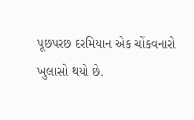પૂછપરછ દરમિયાન એક ચોંકવનારો ખુલાસો થયો છે.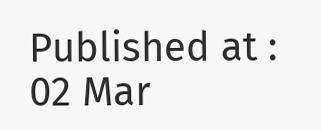Published at : 02 Mar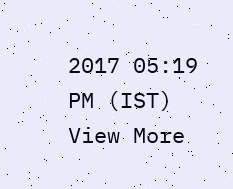2017 05:19 PM (IST)
View More